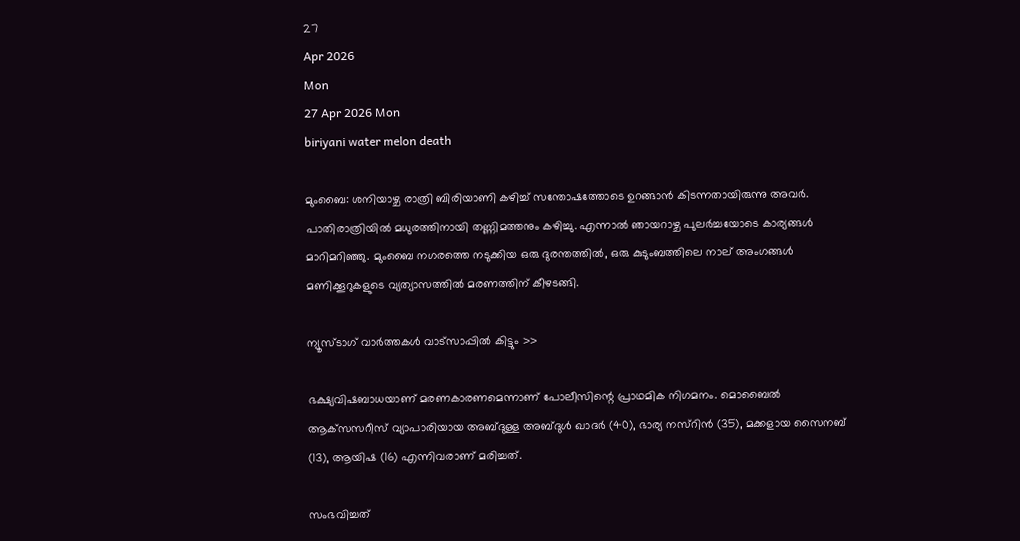27
Apr 2026
Mon
27 Apr 2026 Mon
biriyani water melon death

മുംബൈ: ശനിയാഴ്ച രാത്രി ബിരിയാണി കഴിച്ച് സന്തോഷത്തോടെ ഉറങ്ങാന്‍ കിടന്നതായിരുന്നു അവര്‍. പാതിരാത്രിയില്‍ മധുരത്തിനായി തണ്ണിമത്തനും കഴിച്ചു. എന്നാല്‍ ഞായറാഴ്ച പുലര്‍ച്ചയോടെ കാര്യങ്ങള്‍ മാറിമറിഞ്ഞു. മുംബൈ നഗരത്തെ നടുക്കിയ ഒരു ദുരന്തത്തില്‍, ഒരു കുടുംബത്തിലെ നാല് അംഗങ്ങള്‍ മണിക്കൂറുകളുടെ വ്യത്യാസത്തില്‍ മരണത്തിന് കീഴടങ്ങി.

ന്യൂസ്ടാഗ് വാര്‍ത്തകള്‍ വാട്‌സാപ്പില്‍ കിട്ടും >>

ഭക്ഷ്യവിഷബാധയാണ് മരണകാരണമെന്നാണ് പോലീസിന്റെ പ്രാഥമിക നിഗമനം. മൊബൈല്‍ ആക്‌സസറീസ് വ്യാപാരിയായ അബ്ദുള്ള അബ്ദുള്‍ ഖാദര്‍ (40), ഭാര്യ നസ്റിന്‍ (35), മക്കളായ സൈനബ് (13), ആയിഷ (16) എന്നിവരാണ് മരിച്ചത്.

സംഭവിച്ചത്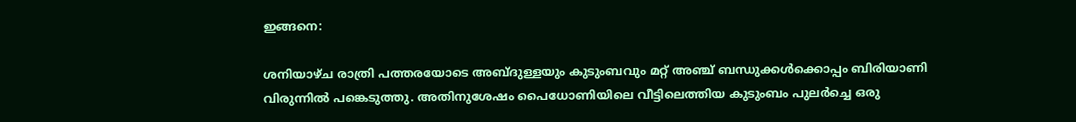ഇങ്ങനെ:

ശനിയാഴ്ച രാത്രി പത്തരയോടെ അബ്ദുള്ളയും കുടുംബവും മറ്റ് അഞ്ച് ബന്ധുക്കള്‍ക്കൊപ്പം ബിരിയാണി വിരുന്നില്‍ പങ്കെടുത്തു. അതിനുശേഷം പൈധോണിയിലെ വീട്ടിലെത്തിയ കുടുംബം പുലര്‍ച്ചെ ഒരു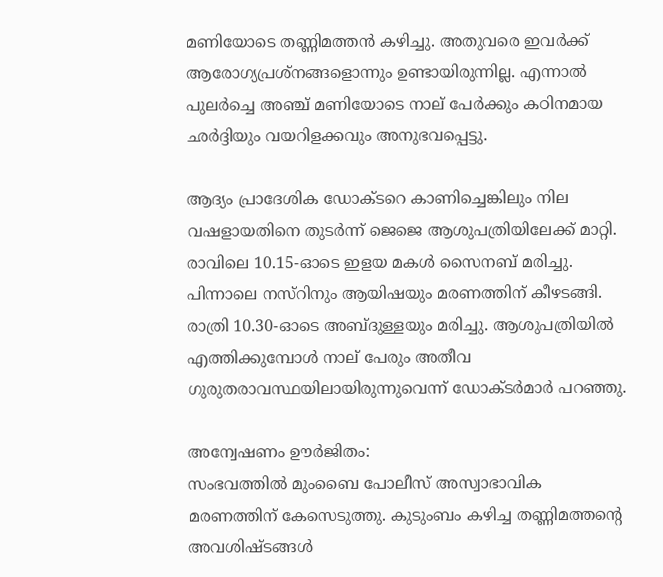മണിയോടെ തണ്ണിമത്തന്‍ കഴിച്ചു. അതുവരെ ഇവര്‍ക്ക് ആരോഗ്യപ്രശ്‌നങ്ങളൊന്നും ഉണ്ടായിരുന്നില്ല. എന്നാല്‍ പുലര്‍ച്ചെ അഞ്ച് മണിയോടെ നാല് പേര്‍ക്കും കഠിനമായ ഛര്‍ദ്ദിയും വയറിളക്കവും അനുഭവപ്പെട്ടു.

ആദ്യം പ്രാദേശിക ഡോക്ടറെ കാണിച്ചെങ്കിലും നില വഷളായതിനെ തുടര്‍ന്ന് ജെജെ ആശുപത്രിയിലേക്ക് മാറ്റി. രാവിലെ 10.15-ഓടെ ഇളയ മകള്‍ സൈനബ് മരിച്ചു. പിന്നാലെ നസ്റിനും ആയിഷയും മരണത്തിന് കീഴടങ്ങി. രാത്രി 10.30-ഓടെ അബ്ദുള്ളയും മരിച്ചു. ആശുപത്രിയില്‍ എത്തിക്കുമ്പോള്‍ നാല് പേരും അതീവ ഗുരുതരാവസ്ഥയിലായിരുന്നുവെന്ന് ഡോക്ടര്‍മാര്‍ പറഞ്ഞു.

അന്വേഷണം ഊര്‍ജിതം:
സംഭവത്തില്‍ മുംബൈ പോലീസ് അസ്വാഭാവിക മരണത്തിന് കേസെടുത്തു. കുടുംബം കഴിച്ച തണ്ണിമത്തന്റെ അവശിഷ്ടങ്ങള്‍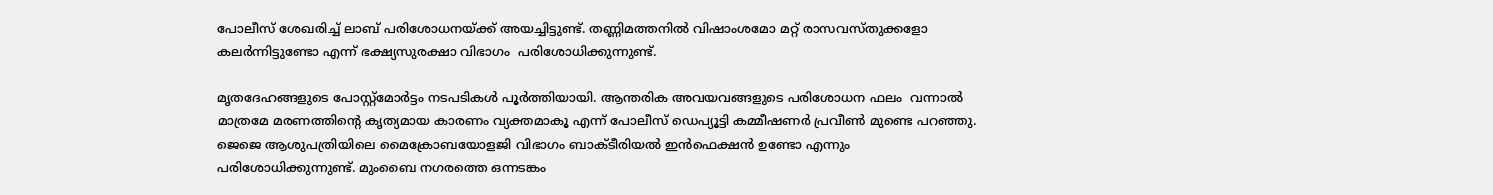പോലീസ് ശേഖരിച്ച് ലാബ് പരിശോധനയ്ക്ക് അയച്ചിട്ടുണ്ട്. തണ്ണിമത്തനില്‍ വിഷാംശമോ മറ്റ് രാസവസ്തുക്കളോ കലര്‍ന്നിട്ടുണ്ടോ എന്ന് ഭക്ഷ്യസുരക്ഷാ വിഭാഗം  പരിശോധിക്കുന്നുണ്ട്.

മൃതദേഹങ്ങളുടെ പോസ്റ്റ്മോര്‍ട്ടം നടപടികള്‍ പൂര്‍ത്തിയായി. ആന്തരിക അവയവങ്ങളുടെ പരിശോധന ഫലം  വന്നാല്‍ മാത്രമേ മരണത്തിന്റെ കൃത്യമായ കാരണം വ്യക്തമാകൂ എന്ന് പോലീസ് ഡെപ്യൂട്ടി കമ്മീഷണര്‍ പ്രവീണ്‍ മുണ്ടെ പറഞ്ഞു. ജെജെ ആശുപത്രിയിലെ മൈക്രോബയോളജി വിഭാഗം ബാക്ടീരിയല്‍ ഇന്‍ഫെക്ഷന്‍ ഉണ്ടോ എന്നും പരിശോധിക്കുന്നുണ്ട്. മുംബൈ നഗരത്തെ ഒന്നടങ്കം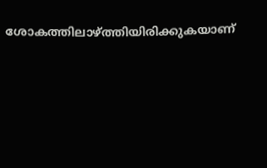ശോകത്തിലാഴ്ത്തിയിരിക്കുകയാണ്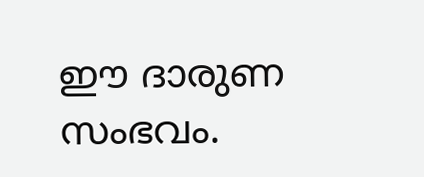ഈ ദാരുണ സംഭവം.